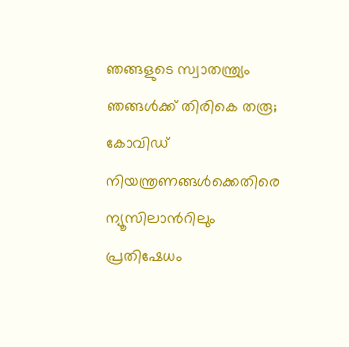ഞങ്ങളുടെ സ്വാതന്ത്ര്യം ഞങ്ങള്‍ക്ക് തിരികെ തരൂ; കോവിഡ് നിയന്ത്രണങ്ങള്‍ക്കെതിരെ ന്യൂസിലാന്‍റിലും പ്രതിഷേധം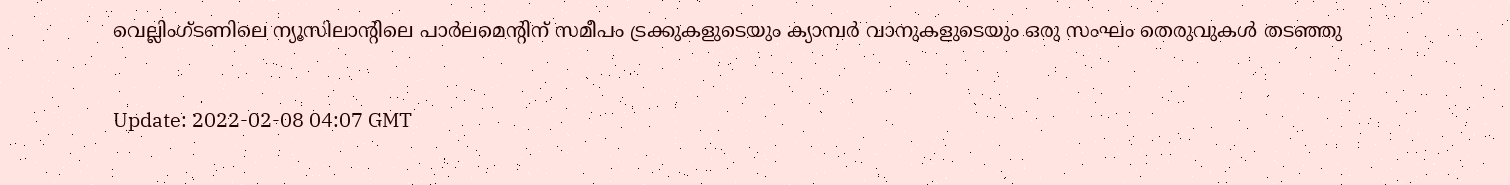വെല്ലിംഗ്ടണിലെ ന്യൂസിലാന്‍റിലെ പാർലമെന്‍റിന് സമീപം ട്രക്കുകളുടെയും ക്യാമ്പർ വാനുകളുടെയും ഒരു സംഘം തെരുവുകൾ തടഞ്ഞു

Update: 2022-02-08 04:07 GMT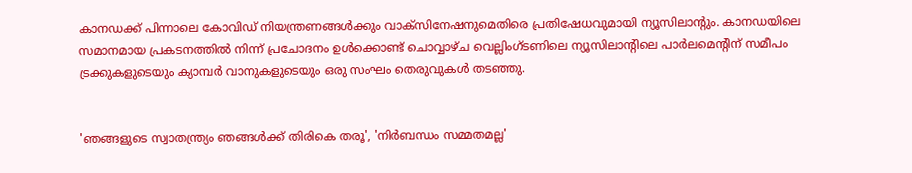കാനഡക്ക് പിന്നാലെ കോവിഡ് നിയന്ത്രണങ്ങള്‍ക്കും വാക്സിനേഷനുമെതിരെ പ്രതിഷേധവുമായി ന്യൂസിലാന്‍റും. കാനഡയിലെ സമാനമായ പ്രകടനത്തിൽ നിന്ന് പ്രചോദനം ഉൾക്കൊണ്ട് ചൊവ്വാഴ്ച വെല്ലിംഗ്ടണിലെ ന്യൂസിലാന്‍റിലെ പാർലമെന്‍റിന് സമീപം ട്രക്കുകളുടെയും ക്യാമ്പർ വാനുകളുടെയും ഒരു സംഘം തെരുവുകൾ തടഞ്ഞു.


'ഞങ്ങളുടെ സ്വാതന്ത്ര്യം ഞങ്ങൾക്ക് തിരികെ തരൂ', 'നിർബന്ധം സമ്മതമല്ല'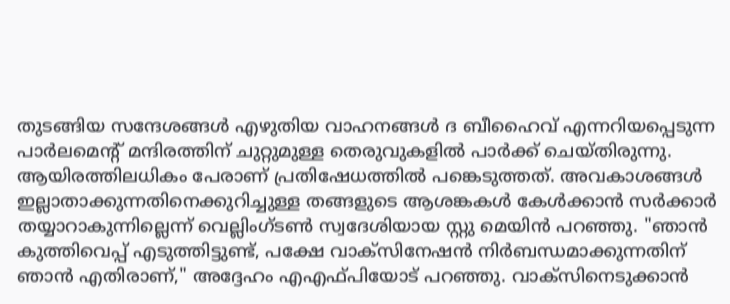തുടങ്ങിയ സന്ദേശങ്ങള്‍ എഴുതിയ വാഹനങ്ങൾ ദ ബീഹൈവ് എന്നറിയപ്പെടുന്ന പാർലമെന്‍റ് മന്ദിരത്തിന് ചുറ്റുമുള്ള തെരുവുകളിൽ പാർക്ക് ചെയ്തിരുന്നു. ആയിരത്തിലധികം പേരാണ് പ്രതിഷേധത്തില്‍ പങ്കെടുത്തത്. അവകാശങ്ങള്‍ ഇല്ലാതാക്കുന്നതിനെക്കുറിച്ചുള്ള തങ്ങളുടെ ആശങ്കകള്‍ കേള്‍ക്കാന്‍ സര്‍ക്കാര്‍ തയ്യാറാകുന്നില്ലെന്ന് വെല്ലിംഗ്ടൺ സ്വദേശിയായ സ്റ്റു മെയിൻ പറഞ്ഞു. "ഞാൻ കുത്തിവെപ്പ് എടുത്തിട്ടുണ്ട്, പക്ഷേ വാക്സിനേഷൻ നിർബന്ധമാക്കുന്നതിന് ഞാൻ എതിരാണ്," അദ്ദേഹം എഎഫ്പിയോട് പറഞ്ഞു. വാക്സിനെടുക്കാന്‍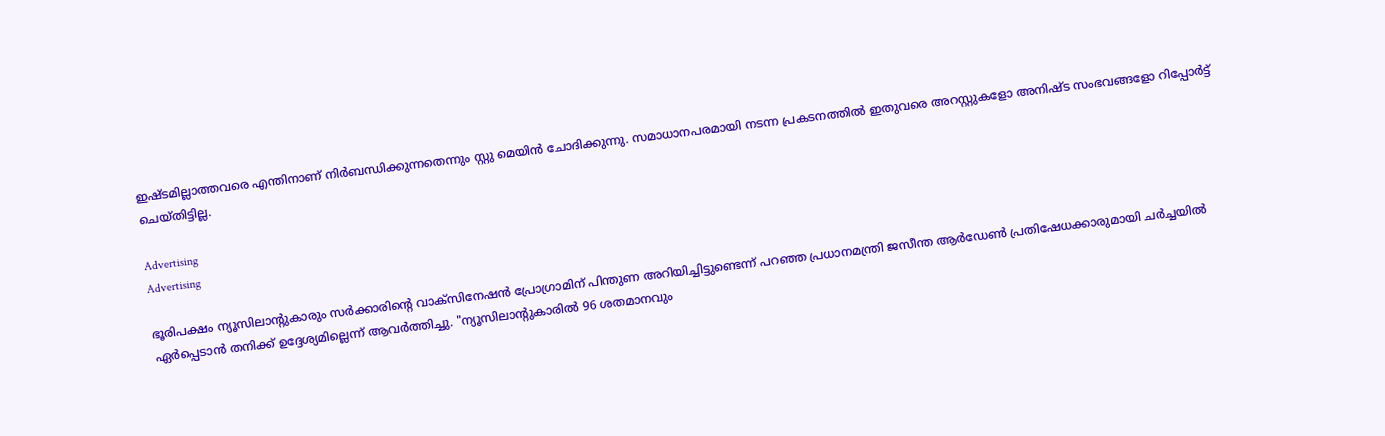ഇഷ്ടമില്ലാത്തവരെ എന്തിനാണ് നിര്‍ബന്ധിക്കുന്നതെന്നും സ്റ്റു മെയിന്‍ ചോദിക്കുന്നു. സമാധാനപരമായി നടന്ന പ്രകടനത്തില്‍ ഇതുവരെ അറസ്റ്റുകളോ അനിഷ്ട സംഭവങ്ങളോ റിപ്പോര്‍ട്ട് ചെയ്തിട്ടില്ല.

Advertising
Advertising

ഭൂരിപക്ഷം ന്യൂസിലാന്‍റുകാരും സര്‍ക്കാരിന്‍റെ വാക്സിനേഷൻ പ്രോഗ്രാമിന് പിന്തുണ അറിയിച്ചിട്ടുണ്ടെന്ന് പറഞ്ഞ പ്രധാനമന്ത്രി ജസീന്ത ആർഡേൺ പ്രതിഷേധക്കാരുമായി ചർച്ചയിൽ ഏർപ്പെടാൻ തനിക്ക് ഉദ്ദേശ്യമില്ലെന്ന് ആവര്‍ത്തിച്ചു. "ന്യൂസിലാന്‍റുകാരില്‍ 96 ശതമാനവും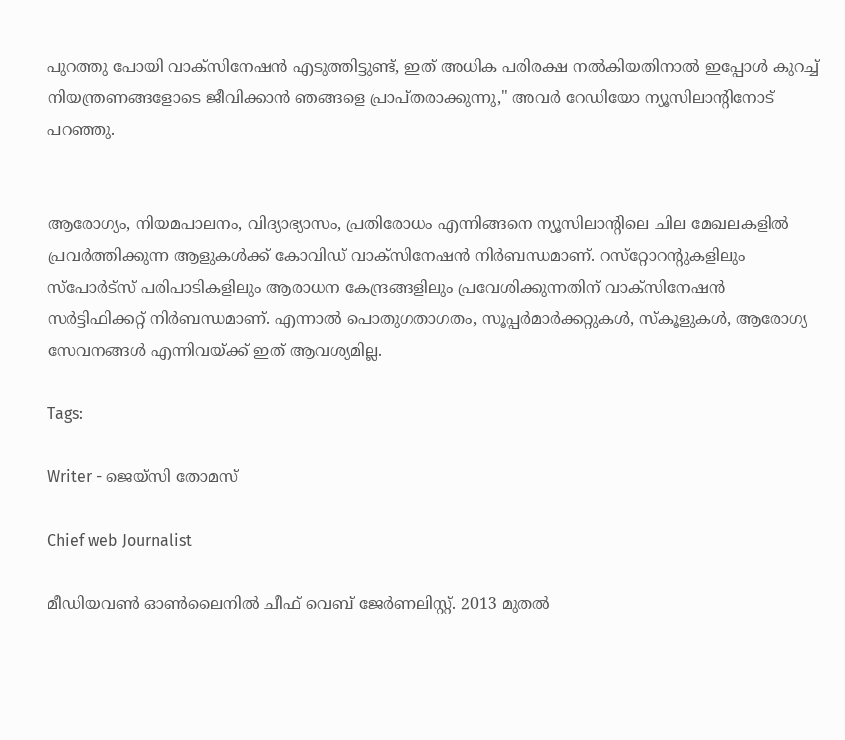പുറത്തു പോയി വാക്സിനേഷൻ എടുത്തിട്ടുണ്ട്, ഇത് അധിക പരിരക്ഷ നൽകിയതിനാൽ ഇപ്പോൾ കുറച്ച് നിയന്ത്രണങ്ങളോടെ ജീവിക്കാൻ ഞങ്ങളെ പ്രാപ്തരാക്കുന്നു," അവർ റേഡിയോ ന്യൂസിലാന്‍റിനോട് പറഞ്ഞു.


ആരോഗ്യം, നിയമപാലനം, വിദ്യാഭ്യാസം, പ്രതിരോധം എന്നിങ്ങനെ ന്യൂസിലാന്‍റിലെ ചില മേഖലകളിൽ പ്രവർത്തിക്കുന്ന ആളുകൾക്ക് കോവിഡ് വാക്സിനേഷൻ നിർബന്ധമാണ്. റസ്‌റ്റോറന്‍റുകളിലും സ്‌പോർട്‌സ് പരിപാടികളിലും ആരാധന കേന്ദ്രങ്ങളിലും പ്രവേശിക്കുന്നതിന് വാക്സിനേഷന്‍ സര്‍ട്ടിഫിക്കറ്റ് നിര്‍ബന്ധമാണ്. എന്നാല്‍ പൊതുഗതാഗതം, സൂപ്പർമാർക്കറ്റുകൾ, സ്കൂളുകൾ, ആരോഗ്യ സേവനങ്ങൾ എന്നിവയ്ക്ക് ഇത് ആവശ്യമില്ല.

Tags:

Writer - ജെയ്സി തോമസ്

Chief web Journalist

മീഡിയവൺ ഓൺലൈനിൽ ചീഫ് വെബ് ജേർണലിസ്റ്റ്. 2013 മുതൽ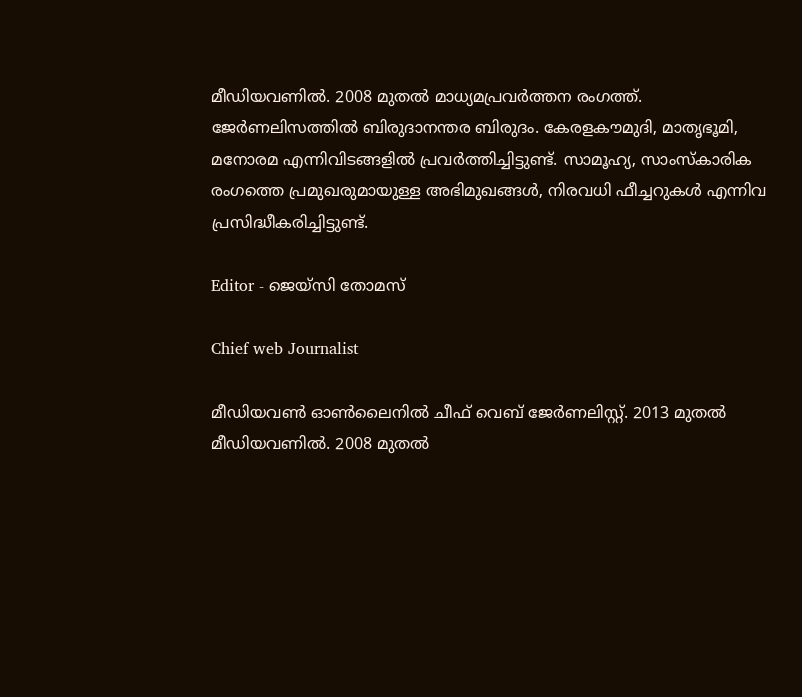മീഡിയവണിൽ. 2008 മുതൽ മാധ്യമപ്രവർത്തന രംഗത്ത്. ജേർണലിസത്തിൽ ബിരുദാനന്തര ബിരുദം. കേരളകൗമുദി, മാതൃഭൂമി, മനോരമ എന്നിവിടങ്ങളിൽ പ്രവർത്തിച്ചിട്ടുണ്ട്. സാമൂഹ്യ, സാംസ്‌കാരിക രംഗത്തെ പ്രമുഖരുമായുള്ള അഭിമുഖങ്ങൾ, നിരവധി ഫീച്ചറുകൾ എന്നിവ പ്രസിദ്ധീകരിച്ചിട്ടുണ്ട്.

Editor - ജെയ്സി തോമസ്

Chief web Journalist

മീഡിയവൺ ഓൺലൈനിൽ ചീഫ് വെബ് ജേർണലിസ്റ്റ്. 2013 മുതൽ മീഡിയവണിൽ. 2008 മുതൽ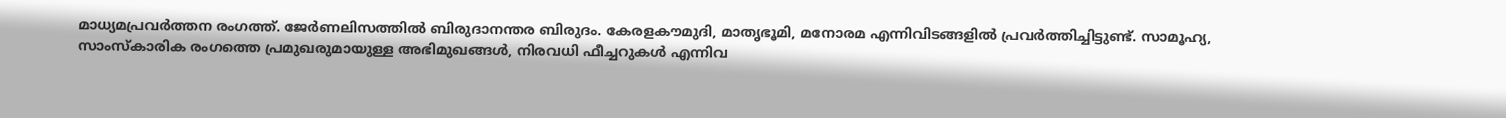മാധ്യമപ്രവർത്തന രംഗത്ത്. ജേർണലിസത്തിൽ ബിരുദാനന്തര ബിരുദം. കേരളകൗമുദി, മാതൃഭൂമി, മനോരമ എന്നിവിടങ്ങളിൽ പ്രവർത്തിച്ചിട്ടുണ്ട്. സാമൂഹ്യ, സാംസ്‌കാരിക രംഗത്തെ പ്രമുഖരുമായുള്ള അഭിമുഖങ്ങൾ, നിരവധി ഫീച്ചറുകൾ എന്നിവ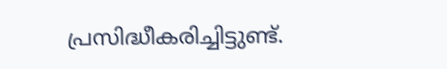പ്രസിദ്ധീകരിച്ചിട്ടുണ്ട്.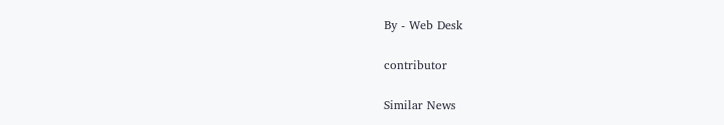By - Web Desk

contributor

Similar News